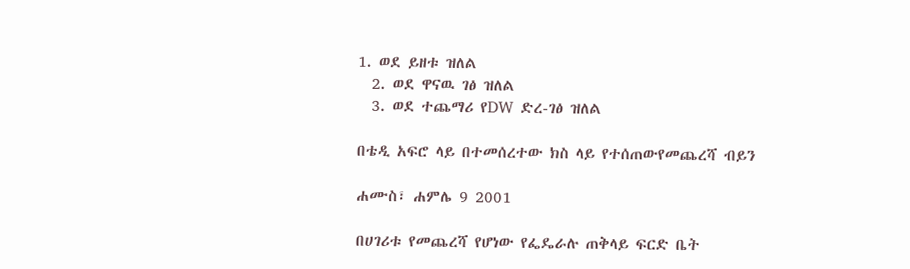1. ወደ ይዘቱ ዝለል
  2. ወደ ዋናዉ ገፅ ዝለል
  3. ወደ ተጨማሪ የDW ድረ-ገፅ ዝለል

በቴዲ አፍሮ ላይ በተመሰረተው ክስ ላይ የተሰጠውየመጨረሻ ብይን

ሐሙስ፣ ሐምሌ 9 2001

በሀገሪቱ የመጨረሻ የሆነው የፌዴራሉ ጠቅላይ ፍርድ ቤት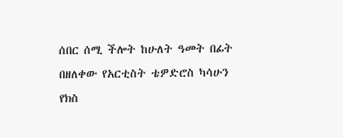ሰበር ሰሚ ችሎት ከሁለት ዓመት በፊት በዘለቀው የአርቲስት ቴዎድሮስ ካሳሁን የክስ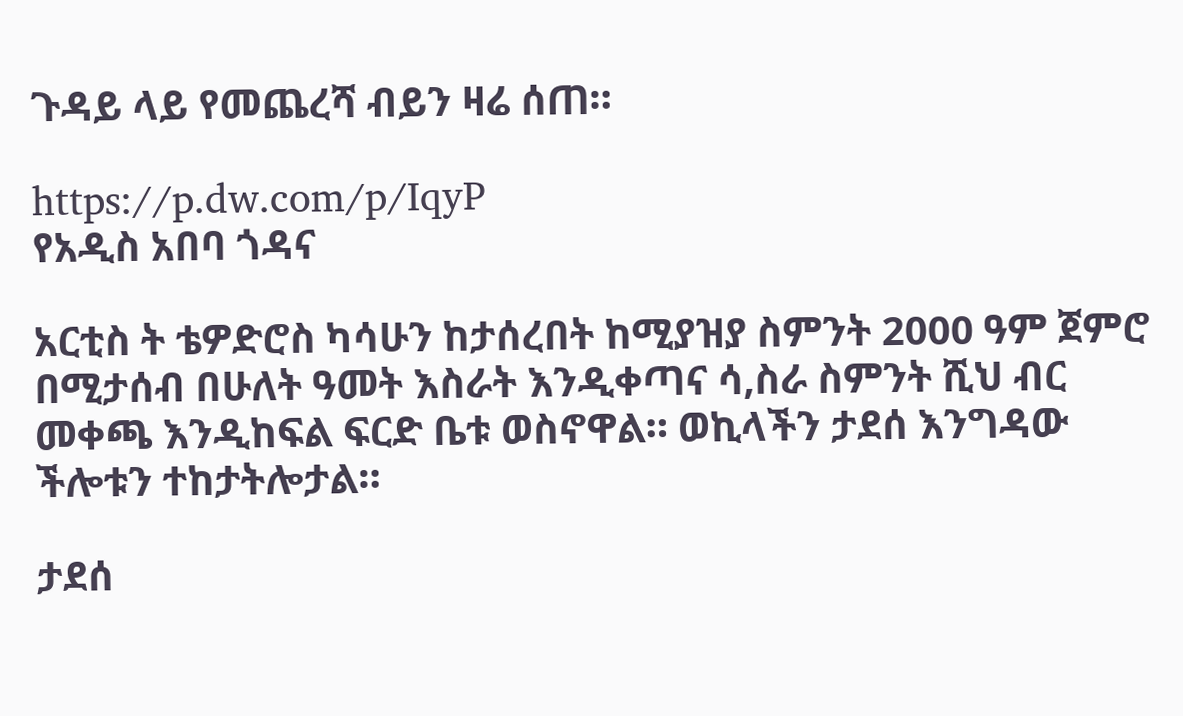ጉዳይ ላይ የመጨረሻ ብይን ዛሬ ሰጠ።

https://p.dw.com/p/IqyP
የአዲስ አበባ ጎዳና

አርቲስ ት ቴዎድሮስ ካሳሁን ከታሰረበት ከሚያዝያ ስምንት 2000 ዓም ጀምሮ በሚታሰብ በሁለት ዓመት እስራት እንዲቀጣና ሳ,ስራ ስምንት ሺህ ብር መቀጫ እንዲከፍል ፍርድ ቤቱ ወስኖዋል። ወኪላችን ታደሰ እንግዳው ችሎቱን ተከታትሎታል።

ታደሰ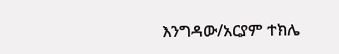እንግዳው/አርያም ተክሌ